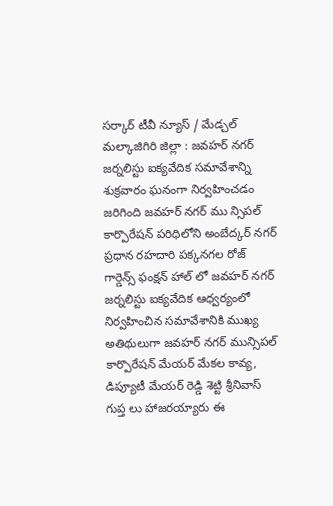సర్కార్ టీవీ న్యూస్ / మేడ్చల్ మల్కాజిగిరి జిల్లా : జవహర్ నగర్ జర్నలిస్టు ఐక్యవేదిక సమావేశాన్ని శుక్రవారం ఘనంగా నిర్వహించడం జరిగింది జవహర్ నగర్ ము న్సిపల్ కార్పొరేషన్ పరిధిలోని అంబేద్కర్ నగర్ ప్రధాన రహదారి పక్కనగల రోజ్ గార్డెన్స్ ఫంక్షన్ హాల్ లో జవహర్ నగర్ జర్నలిస్టు ఐక్యవేదిక ఆధ్వర్యంలో నిర్వహించిన సమావేశానికి ముఖ్య అతిథులుగా జవహర్ నగర్ మున్సిపల్ కార్పొరేషన్ మేయర్ మేకల కావ్య, డిప్యూటీ మేయర్ రెడ్డి శెట్టి శ్రీనివాస్ గుప్త లు హాజరయ్యారు ఈ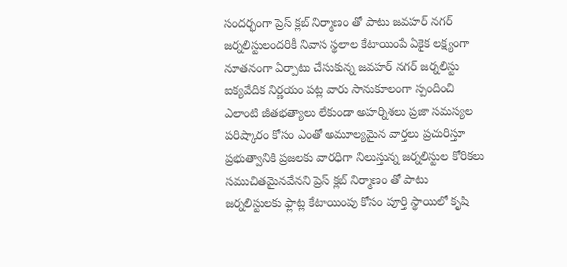సందర్భంగా ప్రెస్ క్లబ్ నిర్మాణం తో పాటు జవహర్ నగర్ జర్నలిస్టులందరికీ నివాస స్థలాల కేటాయింపే ఏకైక లక్ష్యంగా నూతనంగా ఏర్పాటు చేసుకున్న జవహర్ నగర్ జర్నలిస్టు ఐక్యవేదిక నిర్ణయం పట్ల వారు సానుకూలంగా స్పందించి ఎలాంటి జీతభత్యాలు లేకుండా అహర్నిశలు ప్రజా సమస్యల పరిష్కారం కోసం ఎంతో అమూల్యమైన వార్తలు ప్రచురిస్తూ ప్రభుత్వానికి ప్రజలకు వారధిగా నిలుస్తున్న జర్నలిస్టుల కోరికలు సముచితమైనవేనని ప్రెస్ క్లబ్ నిర్మాణం తో పాటు జర్నలిస్టులకు ఫ్లాట్ల కేటాయింపు కోసం పూర్తి స్థాయిలో కృషి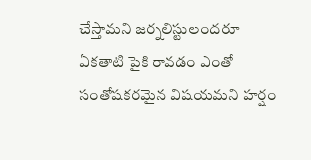చేస్తామని జర్నలిస్టులందరూ ఏకతాటి పైకి రావడం ఎంతో సంతోషకరమైన విషయమని హర్షం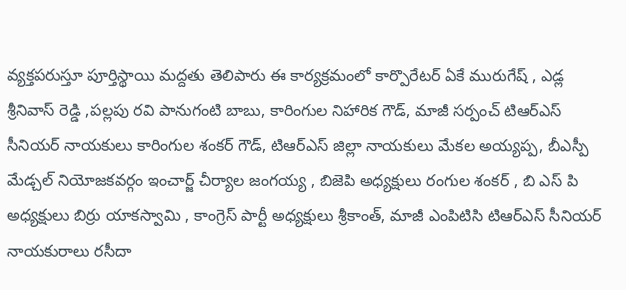వ్యక్తపరుస్తూ పూర్తిస్థాయి మద్దతు తెలిపారు ఈ కార్యక్రమంలో కార్పొరేటర్ ఏకే మురుగేష్ , ఎడ్ల శ్రీనివాస్ రెడ్డి ,పల్లపు రవి పానుగంటి బాబు, కారింగుల నిహారిక గౌడ్, మాజీ సర్పంచ్ టిఆర్ఎస్ సీనియర్ నాయకులు కారింగుల శంకర్ గౌడ్, టిఆర్ఎస్ జిల్లా నాయకులు మేకల అయ్యప్ప, బీఎస్పీ మేడ్చల్ నియోజకవర్గం ఇంచార్జ్ చీర్యాల జంగయ్య , బిజెపి అధ్యక్షులు రంగుల శంకర్ , బి ఎస్ పి అధ్యక్షులు బిర్రు యాకస్వామి , కాంగ్రెస్ పార్టీ అధ్యక్షులు శ్రీకాంత్, మాజీ ఎంపిటిసి టిఆర్ఎస్ సీనియర్ నాయకురాలు రసీదా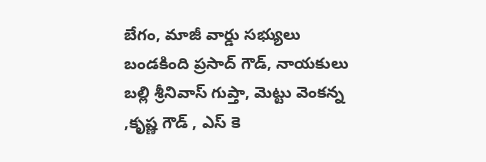బేగం, మాజీ వార్డు సభ్యులు బండకింది ప్రసాద్ గౌడ్, నాయకులు బల్లి శ్రీనివాస్ గుప్తా, మెట్టు వెంకన్న ,కృష్ణ గౌడ్ , ఎస్ కె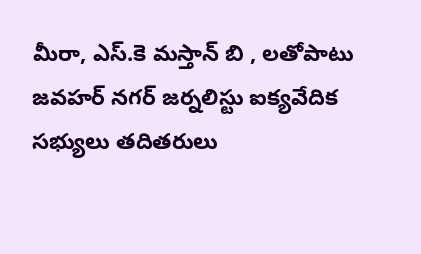మీరా, ఎస్.కె మస్తాన్ బి , లతోపాటు జవహర్ నగర్ జర్నలిస్టు ఐక్యవేదిక సభ్యులు తదితరులు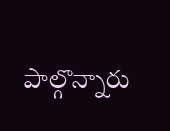పాల్గొన్నారు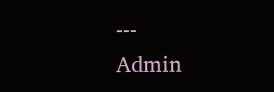---
Admin